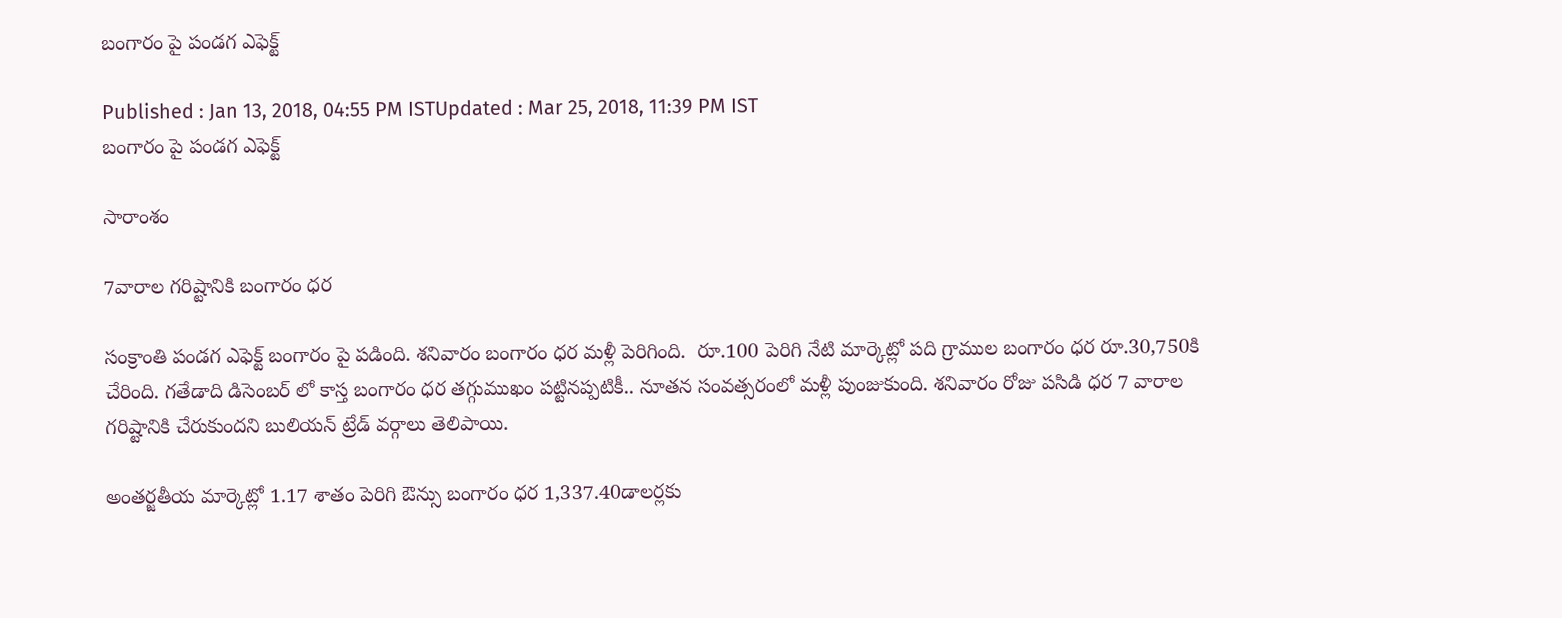బంగారం పై పండగ ఎఫెక్ట్

Published : Jan 13, 2018, 04:55 PM ISTUpdated : Mar 25, 2018, 11:39 PM IST
బంగారం పై పండగ ఎఫెక్ట్

సారాంశం

7వారాల గరిష్టానికి బంగారం ధర

సంక్రాంతి పండగ ఎఫెక్ట్ బంగారం పై పడింది. శనివారం బంగారం ధర మళ్లీ పెరిగింది.  రూ.100 పెరిగి నేటి మార్కెట్లో పది గ్రాముల బంగారం ధర రూ.30,750కి చేరింది. గతేడాది డిసెంబర్ లో కాస్త బంగారం ధర తగ్గుముఖం పట్టినప్పటికీ.. నూతన సంవత్సరంలో మళ్లీ పుంజుకుంది. శనివారం రోజు పసిడి ధర 7 వారాల గరిష్టానికి చేరుకుందని బులియన్ ట్రేడ్ వర్గాలు తెలిపాయి.

అంతర్జతీయ మార్కెట్లో 1.17 శాతం పెరిగి ఔన్సు బంగారం ధర 1,337.40డాలర్లకు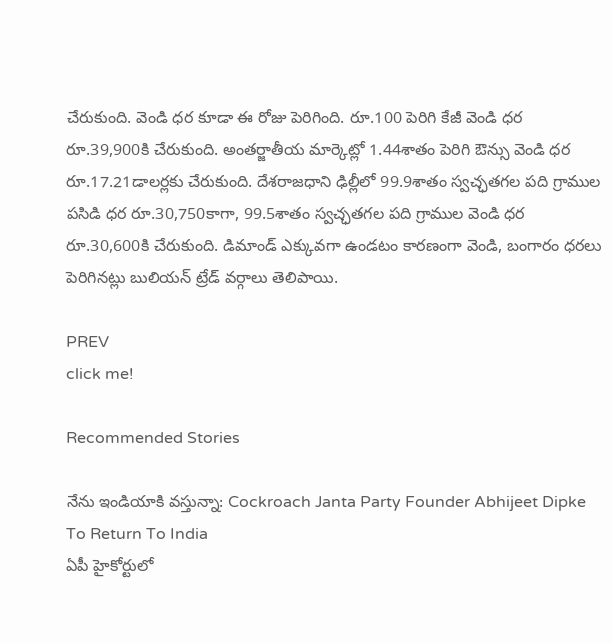చేరుకుంది. వెండి ధర కూడా ఈ రోజు పెరిగింది. రూ.100 పెరిగి కేజీ వెండి ధర రూ.39,900కి చేరుకుంది. అంతర్జాతీయ మార్కెట్లో 1.44శాతం పెరిగి ఔన్సు వెండి ధర రూ.17.21డాలర్లకు చేరుకుంది. దేశరాజధాని ఢిల్లీలో 99.9శాతం స్వచ్ఛతగల పది గ్రాముల పసిడి ధర రూ.30,750కాగా, 99.5శాతం స్వచ్ఛతగల పది గ్రాముల వెండి ధర రూ.30,600కి చేరుకుంది. డిమాండ్ ఎక్కువగా ఉండటం కారణంగా వెండి, బంగారం ధరలు పెరిగినట్లు బులియన్ ట్రేడ్ వర్గాలు తెలిపాయి.

PREV
click me!

Recommended Stories

నేను ఇండియాకి వస్తున్నా: Cockroach Janta Party Founder Abhijeet Dipke To Return To India
ఏపీ హైకోర్టులో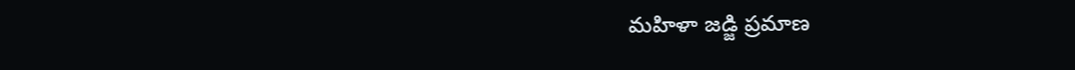మహిళా జడ్జి ప్రమాణ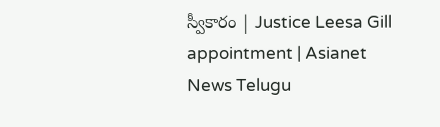స్వీకారం | Justice Leesa Gill appointment | Asianet News Telugu